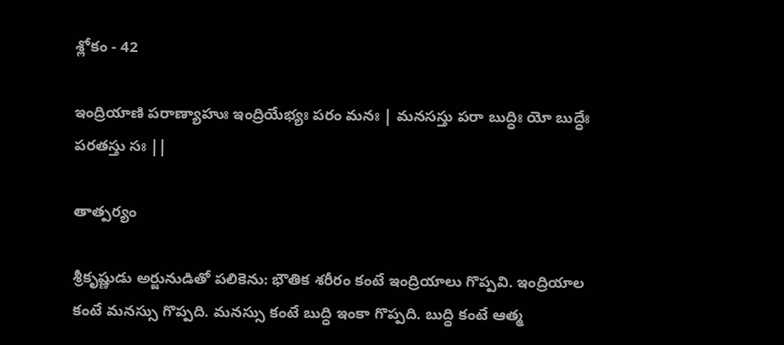శ్లోకం - 42

ఇంద్రియాణి పరాణ్యాహుః ఇంద్రియేభ్యః పరం మనః | మనసస్తు పరా బుద్ధిః యో బుద్ధేః పరతస్తు సః ||

తాత్పర్యం

శ్రీకృష్ణుడు అర్జునుడితో పలికెను: భౌతిక శరీరం కంటే ఇంద్రియాలు గొప్పవి. ఇంద్రియాల కంటే మనస్సు గొప్పది. మనస్సు కంటే బుద్ధి ఇంకా గొప్పది. బుద్ధి కంటే ఆత్మ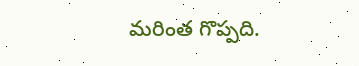మరింత గొప్పది.